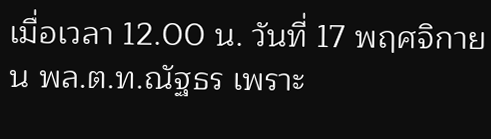เมื่อเวลา 12.00 น. วันที่ 17 พฤศจิกายน พล.ต.ท.ณัฐธร เพราะ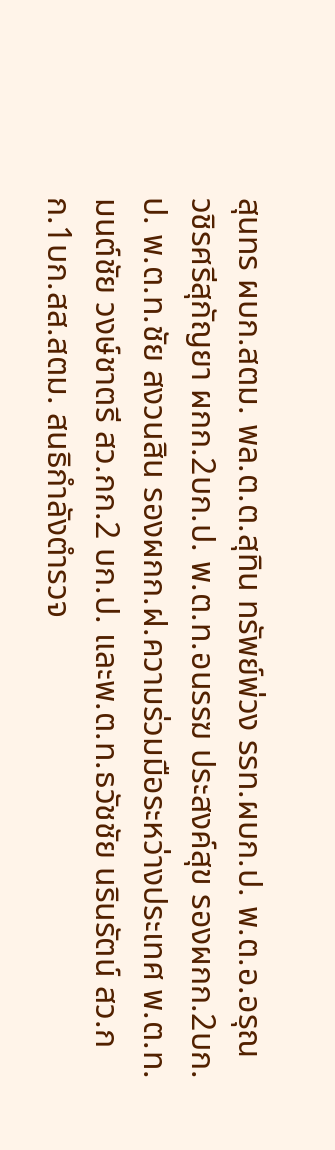สุนทร ผบก.สตม. พล.ต.ต.สุทิน ทรัพย์พ่วง รรท.ผบก.ป. พ.ต.อ.อรุณ วชิรศรีสุกัญยา ผกก.2บก.ป. พ.ต.ท.อนรรฆ ประสงค์สุข รองผกก.2บก.ป. พ.ต.ท.ชัย สงวนสิน รองผกก.ฝ.ความร่วมมือระหว่างประเทศ พ.ต.ท.มนต์ชัย วงษ์ชาตรี สว.กก.2 บก.ป. และพ.ต.ท.ธวัชชัย นรินรัตน์ สว.กก.1บก.สส.สตม. สนธิกำลังตำรวจ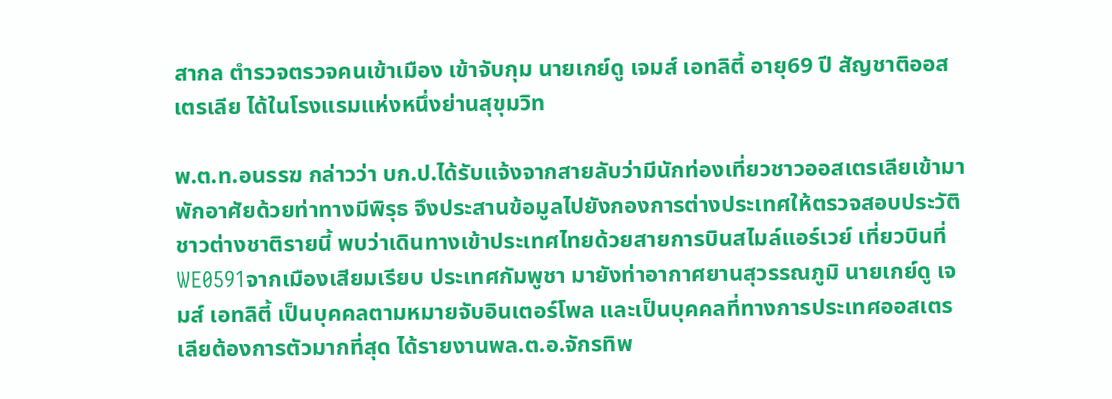สากล ตำรวจตรวจคนเข้าเมือง เข้าจับกุม นายเกย์ดู เจมส์ เอทลิตี้ อายุ69 ปี สัญชาติออสเตรเลีย ได้ในโรงแรมแห่งหนึ่งย่านสุขุมวิท

พ.ต.ท.อนรรฆ กล่าวว่า บก.ป.ได้รับแจ้งจากสายลับว่ามีนักท่องเที่ยวชาวออสเตรเลียเข้ามาพักอาศัยด้วยท่าทางมีพิรุธ จึงประสานข้อมูลไปยังกองการต่างประเทศให้ตรวจสอบประวัติชาวต่างชาติรายนี้ พบว่าเดินทางเข้าประเทศไทยด้วยสายการบินสไมล์แอร์เวย์ เที่ยวบินที่ WE0591จากเมืองเสียมเรียบ ประเทศกัมพูชา มายังท่าอากาศยานสุวรรณภูมิ นายเกย์ดู เจมส์ เอทลิตี้ เป็นบุคคลตามหมายจับอินเตอร์โพล และเป็นบุคคลที่ทางการประเทศออสเตรเลียต้องการตัวมากที่สุด ได้รายงานพล.ต.อ.จักรทิพ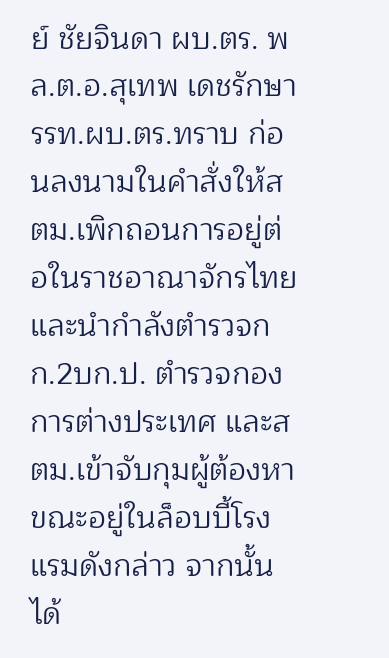ย์ ชัยจินดา ผบ.ตร. พล.ต.อ.สุเทพ เดชรักษา รรท.ผบ.ตร.ทราบ ก่อนลงนามในคำสั่งให้สตม.เพิกถอนการอยู่ต่อในราชอาณาจักรไทย และนำกำลังตำรวจกก.2บก.ป. ตำรวจกองการต่างประเทศ และสตม.เข้าจับกุมผู้ต้องหาขณะอยู่ในล็อบบี้โรงแรมดังกล่าว จากนั้นได้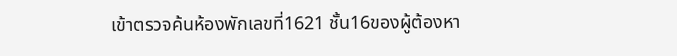เข้าตรวจค้นห้องพักเลขที่1621 ชั้น16ของผู้ต้องหา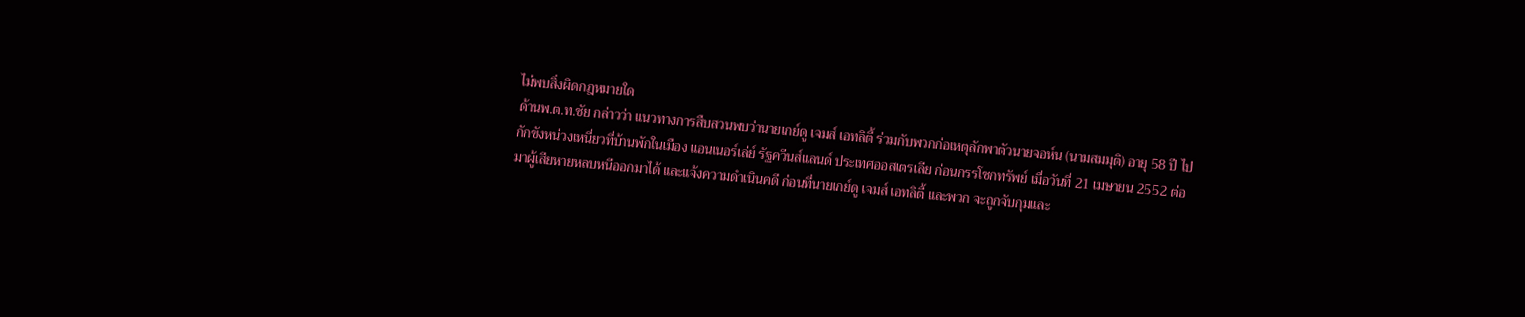ไม่พบสิ่งผิดกฎหมายใด
ด้านพ.ต.ท.ชัย กล่าวว่า แนวทางการสืบสวนพบว่านายเกย์ดู เจมส์ เอทลิตี้ ร่วมกับพวกก่อเหตุลักพาตัวนายจอห์น (นามสมมุติ) อายุ 58 ปี ไปกักขังหน่วงเหนี่ยวที่บ้านพักในเมือง แอนเนอร์เล่ย์ รัฐควีนส์แลนด์ ประเทศออสเตรเลีย ก่อนกรรโชกทรัพย์ เมื่อวันที่ 21 เมษายน 2552 ต่อมาผู้เสียหายหลบหนีออกมาได้ และแจ้งความดำเนินคดี ก่อนที่นายเกย์ดู เจมส์ เอทลิตี้ และพวก จะถูกจับกุมและ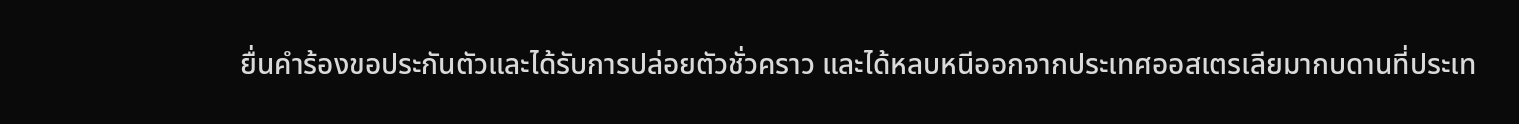ยื่นคำร้องขอประกันตัวและได้รับการปล่อยตัวชั่วคราว และได้หลบหนีออกจากประเทศออสเตรเลียมากบดานที่ประเท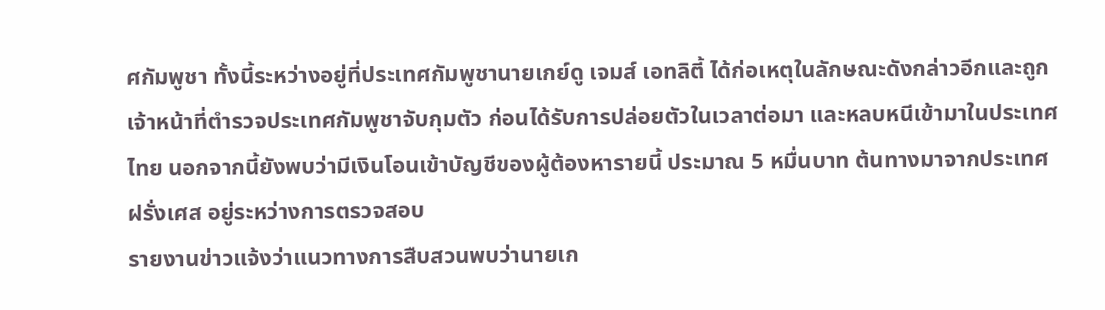ศกัมพูชา ทั้งนี้ระหว่างอยู่ที่ประเทศกัมพูชานายเกย์ดู เจมส์ เอทลิตี้ ได้ก่อเหตุในลักษณะดังกล่าวอีกและถูกเจ้าหน้าที่ตำรวจประเทศกัมพูชาจับกุมตัว ก่อนได้รับการปล่อยตัวในเวลาต่อมา และหลบหนีเข้ามาในประเทศไทย นอกจากนี้ยังพบว่ามีเงินโอนเข้าบัญชีของผู้ต้องหารายนี้ ประมาณ 5 หมื่นบาท ต้นทางมาจากประเทศฝรั่งเศส อยู่ระหว่างการตรวจสอบ
รายงานข่าวแจ้งว่าแนวทางการสืบสวนพบว่านายเก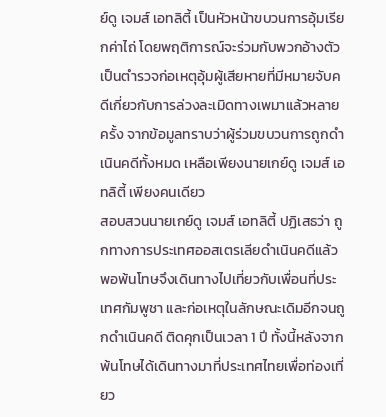ย์ดู เจมส์ เอทลิตี้ เป็นหัวหน้าขบวนการอุ้มเรียกค่าไถ่ โดยพฤติการณ์จะร่วมกับพวกอ้างตัวเป็นตำรวจก่อเหตุอุ้มผู้เสียหายที่มีหมายจับคดีเกี่ยวกับการล่วงละเมิดทางเพมาแล้วหลายครั้ง จากข้อมูลทราบว่าผู้ร่วมขบวนการถูกดำเนินคดีทั้งหมด เหลือเพียงนายเกย์ดู เจมส์ เอทลิตี้ เพียงคนเดียว
สอบสวนนายเกย์ดู เจมส์ เอทลิตี้ ปฏิเสธว่า ถูกทางการประเทศออสเตรเลียดำเนินคดีแล้ว พอพ้นโทษจึงเดินทางไปเที่ยวกับเพื่อนที่ประเทศกัมพูชา และก่อเหตุในลักษณะเดิมอีกจนถูกดำเนินคดี ติดคุกเป็นเวลา 1 ปี ทั้งนี้หลังจากพ้นโทษได้เดินทางมาที่ประเทศไทยเพื่อท่องเที่ยว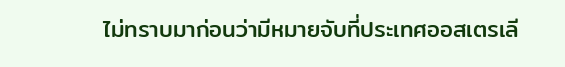ไม่ทราบมาก่อนว่ามีหมายจับที่ประเทศออสเตรเลี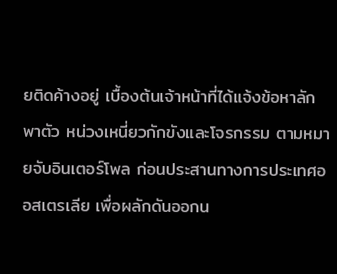ยติดค้างอยู่ เบื้องต้นเจ้าหน้าที่ได้แจ้งข้อหาลักพาตัว หน่วงเหนี่ยวกักขังและโจรกรรม ตามหมายจับอินเตอร์โพล ก่อนประสานทางการประเทศออสเตรเลีย เพื่อผลักดันออกน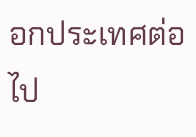อกประเทศต่อไป